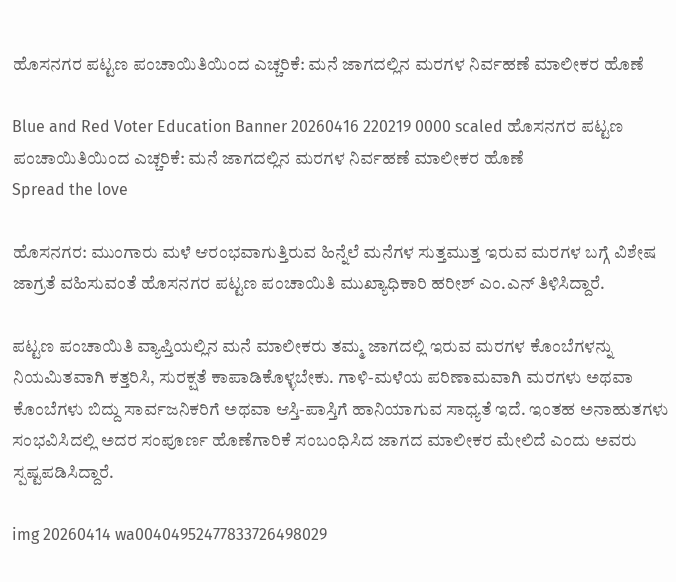ಹೊಸನಗರ ಪಟ್ಟಣ ಪಂಚಾಯಿತಿಯಿಂದ ಎಚ್ಚರಿಕೆ: ಮನೆ ಜಾಗದಲ್ಲಿನ ಮರಗಳ ನಿರ್ವಹಣೆ ಮಾಲೀಕರ ಹೊಣೆ

Blue and Red Voter Education Banner 20260416 220219 0000 scaled ಹೊಸನಗರ ಪಟ್ಟಣ ಪಂಚಾಯಿತಿಯಿಂದ ಎಚ್ಚರಿಕೆ: ಮನೆ ಜಾಗದಲ್ಲಿನ ಮರಗಳ ನಿರ್ವಹಣೆ ಮಾಲೀಕರ ಹೊಣೆ
Spread the love

ಹೊಸನಗರ: ಮುಂಗಾರು ಮಳೆ ಆರಂಭವಾಗುತ್ತಿರುವ ಹಿನ್ನೆಲೆ ಮನೆಗಳ ಸುತ್ತಮುತ್ತ ಇರುವ ಮರಗಳ ಬಗ್ಗೆ ವಿಶೇಷ ಜಾಗ್ರತೆ ವಹಿಸುವಂತೆ ಹೊಸನಗರ ಪಟ್ಟಣ ಪಂಚಾಯಿತಿ ಮುಖ್ಯಾಧಿಕಾರಿ ಹರೀಶ್ ಎಂ.ಎನ್ ತಿಳಿಸಿದ್ದಾರೆ.

ಪಟ್ಟಣ ಪಂಚಾಯಿತಿ ವ್ಯಾಪ್ತಿಯಲ್ಲಿನ ಮನೆ ಮಾಲೀಕರು ತಮ್ಮ ಜಾಗದಲ್ಲಿ ಇರುವ ಮರಗಳ ಕೊಂಬೆಗಳನ್ನು ನಿಯಮಿತವಾಗಿ ಕತ್ತರಿಸಿ, ಸುರಕ್ಷತೆ ಕಾಪಾಡಿಕೊಳ್ಳಬೇಕು. ಗಾಳಿ-ಮಳೆಯ ಪರಿಣಾಮವಾಗಿ ಮರಗಳು ಅಥವಾ ಕೊಂಬೆಗಳು ಬಿದ್ದು ಸಾರ್ವಜನಿಕರಿಗೆ ಅಥವಾ ಆಸ್ತಿ-ಪಾಸ್ತಿಗೆ ಹಾನಿಯಾಗುವ ಸಾಧ್ಯತೆ ಇದೆ. ಇಂತಹ ಅನಾಹುತಗಳು ಸಂಭವಿಸಿದಲ್ಲಿ ಅದರ ಸಂಪೂರ್ಣ ಹೊಣೆಗಾರಿಕೆ ಸಂಬಂಧಿಸಿದ ಜಾಗದ ಮಾಲೀಕರ ಮೇಲಿದೆ ಎಂದು ಅವರು ಸ್ಪಷ್ಟಪಡಿಸಿದ್ದಾರೆ.

img 20260414 wa00404952477833726498029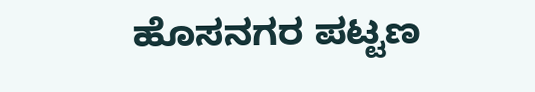ಹೊಸನಗರ ಪಟ್ಟಣ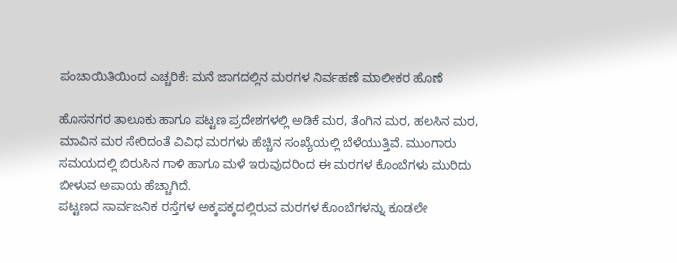ಪಂಚಾಯಿತಿಯಿಂದ ಎಚ್ಚರಿಕೆ: ಮನೆ ಜಾಗದಲ್ಲಿನ ಮರಗಳ ನಿರ್ವಹಣೆ ಮಾಲೀಕರ ಹೊಣೆ

ಹೊಸನಗರ ತಾಲೂಕು ಹಾಗೂ ಪಟ್ಟಣ ಪ್ರದೇಶಗಳಲ್ಲಿ ಅಡಿಕೆ ಮರ, ತೆಂಗಿನ ಮರ, ಹಲಸಿನ ಮರ, ಮಾವಿನ ಮರ ಸೇರಿದಂತೆ ವಿವಿಧ ಮರಗಳು ಹೆಚ್ಚಿನ ಸಂಖ್ಯೆಯಲ್ಲಿ ಬೆಳೆಯುತ್ತಿವೆ. ಮುಂಗಾರು ಸಮಯದಲ್ಲಿ ಬಿರುಸಿನ ಗಾಳಿ ಹಾಗೂ ಮಳೆ ಇರುವುದರಿಂದ ಈ ಮರಗಳ ಕೊಂಬೆಗಳು ಮುರಿದು ಬೀಳುವ ಅಪಾಯ ಹೆಚ್ಚಾಗಿದೆ.
ಪಟ್ಟಣದ ಸಾರ್ವಜನಿಕ ರಸ್ತೆಗಳ ಅಕ್ಕಪಕ್ಕದಲ್ಲಿರುವ ಮರಗಳ ಕೊಂಬೆಗಳನ್ನು ಕೂಡಲೇ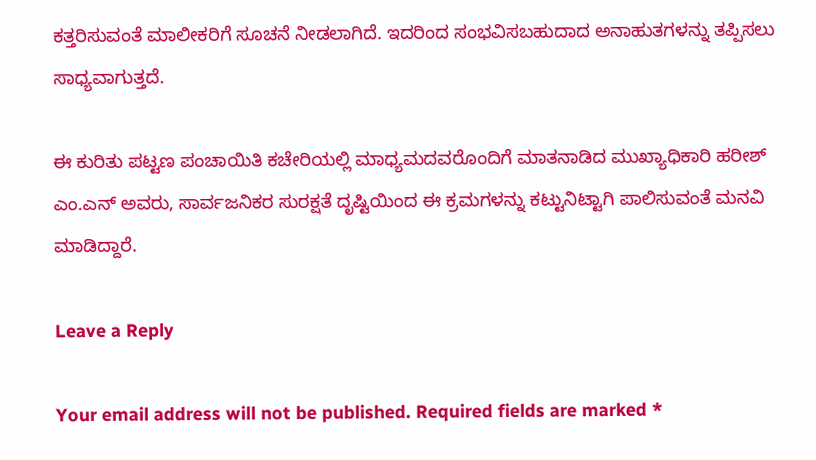ಕತ್ತರಿಸುವಂತೆ ಮಾಲೀಕರಿಗೆ ಸೂಚನೆ ನೀಡಲಾಗಿದೆ. ಇದರಿಂದ ಸಂಭವಿಸಬಹುದಾದ ಅನಾಹುತಗಳನ್ನು ತಪ್ಪಿಸಲು ಸಾಧ್ಯವಾಗುತ್ತದೆ.

ಈ ಕುರಿತು ಪಟ್ಟಣ ಪಂಚಾಯಿತಿ ಕಚೇರಿಯಲ್ಲಿ ಮಾಧ್ಯಮದವರೊಂದಿಗೆ ಮಾತನಾಡಿದ ಮುಖ್ಯಾಧಿಕಾರಿ ಹರೀಶ್ ಎಂ.ಎನ್ ಅವರು, ಸಾರ್ವಜನಿಕರ ಸುರಕ್ಷತೆ ದೃಷ್ಟಿಯಿಂದ ಈ ಕ್ರಮಗಳನ್ನು ಕಟ್ಟುನಿಟ್ಟಾಗಿ ಪಾಲಿಸುವಂತೆ ಮನವಿ ಮಾಡಿದ್ದಾರೆ.

Leave a Reply

Your email address will not be published. Required fields are marked *